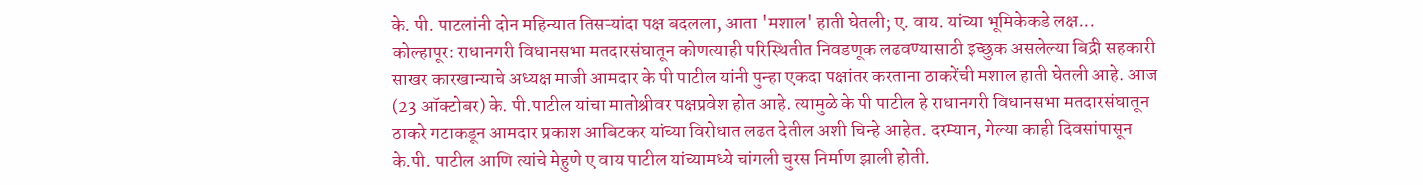के. पी. पाटलांनी दोन महिन्यात तिसऱ्यांदा पक्ष बदलला, आता 'मशाल' हाती घेतली; ए. वाय. यांच्या भूमिकेकडे लक्ष...
कोल्हापूर: राधानगरी विधानसभा मतदारसंघातून कोणत्याही परिस्थितीत निवडणूक लढवण्यासाठी इच्छुक असलेल्या बिद्री सहकारी साखर कारखान्याचे अध्यक्ष माजी आमदार के पी पाटील यांनी पुन्हा एकदा पक्षांतर करताना ठाकरेंची मशाल हाती घेतली आहे. आज (23 ऑक्टोबर) के. पी.पाटील यांचा मातोश्रीवर पक्षप्रवेश होत आहे. त्यामुळे के पी पाटील हे राधानगरी विधानसभा मतदारसंघातून ठाकरे गटाकडून आमदार प्रकाश आबिटकर यांच्या विरोधात लढत देतील अशी चिन्हे आहेत. दरम्यान, गेल्या काही दिवसांपासून के.पी. पाटील आणि त्यांचे मेहुणे ए वाय पाटील यांच्यामध्ये चांगली चुरस निर्माण झाली होती.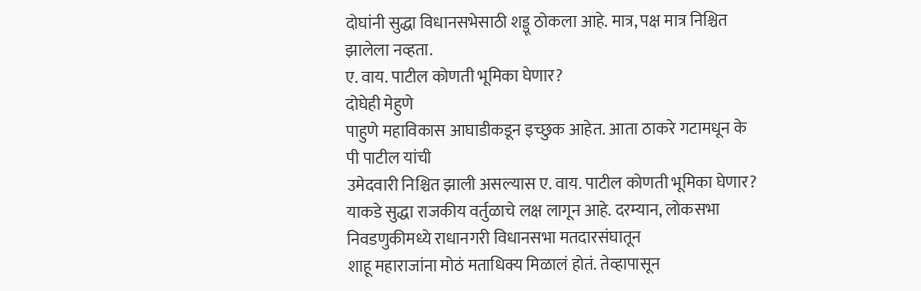दोघांनी सुद्धा विधानसभेसाठी शड्डू ठोकला आहे. मात्र, पक्ष मात्र निश्चित झालेला नव्हता.
ए. वाय. पाटील कोणती भूमिका घेणार?
दोघेही मेहुणे
पाहुणे महाविकास आघाडीकडून इच्छुक आहेत. आता ठाकरे गटामधून के पी पाटील यांची
उमेदवारी निश्चित झाली असल्यास ए. वाय. पाटील कोणती भूमिका घेणार? याकडे सुद्धा राजकीय वर्तुळाचे लक्ष लागून आहे. दरम्यान, लोकसभा निवडणुकीमध्ये राधानगरी विधानसभा मतदारसंघातून
शाहू महाराजांना मोठं मताधिक्य मिळालं होतं. तेव्हापासून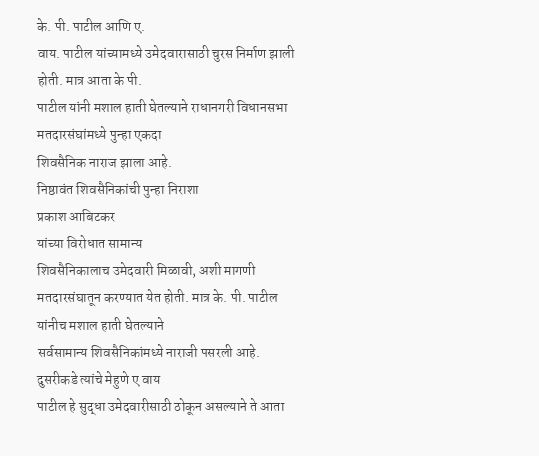के. पी. पाटील आणि ए.
वाय. पाटील यांच्यामध्ये उमेदवारासाठी चुरस निर्माण झाली होती. मात्र आता के पी.
पाटील यांनी मशाल हाती घेतल्याने राधानगरी विधानसभा मतदारसंघांमध्ये पुन्हा एकदा
शिवसैनिक नाराज झाला आहे.
निष्ठावंत शिवसैनिकांची पुन्हा निराशा
प्रकाश आबिटकर
यांच्या विरोधात सामान्य
शिवसैनिकालाच उमेदवारी मिळावी, अशी मागणी
मतदारसंघातून करण्यात येत होती. मात्र के. पी. पाटील यांनीच मशाल हाती घेतल्याने
सर्वसामान्य शिवसैनिकांमध्ये नाराजी पसरली आहे. दुसरीकडे त्यांचे मेहुणे ए वाय
पाटील हे सुद्धा उमेदवारीसाठी ठोकून असल्याने ते आता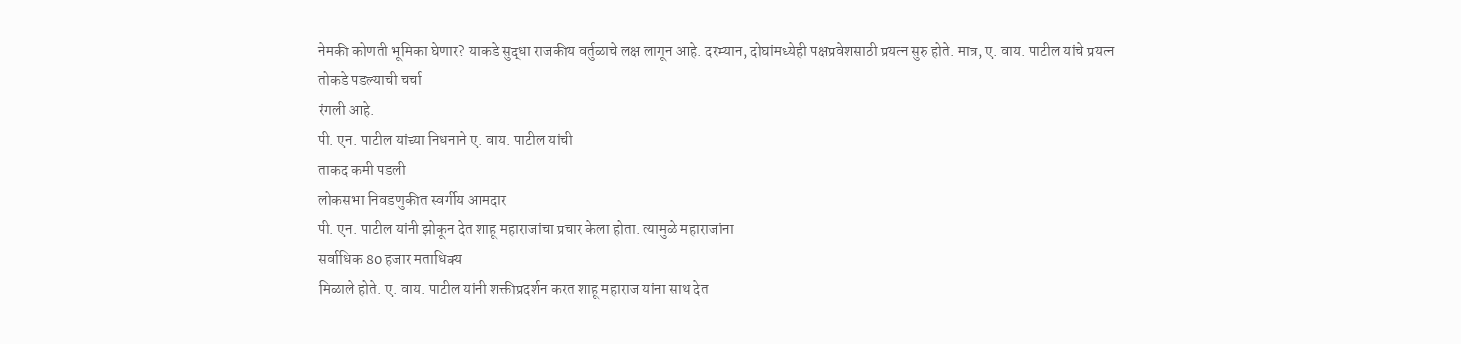नेमकी कोणती भूमिका घेणार? याकडे सुद्धा राजकीय वर्तुळाचे लक्ष लागून आहे. दरम्यान, दोघांमध्येही पक्षप्रवेशसाठी प्रयत्न सुरु होते. मात्र, ए. वाय. पाटील यांचे प्रयत्न तोकडे पडल्याची चर्चा
रंगली आहे.
पी. एन. पाटील यांच्या निधनाने ए. वाय. पाटील यांची
ताकद कमी पडली
लोकसभा निवडणुकीत स्वर्गीय आमदार
पी. एन. पाटील यांनी झोकून देत शाहू महाराजांचा प्रचार केला होता. त्यामुळे महाराजांना
सर्वाधिक 80 हजार मताधिक्य
मिळाले होते. ए. वाय. पाटील यांनी शक्तीप्रदर्शन करत शाहू महाराज यांना साथ देत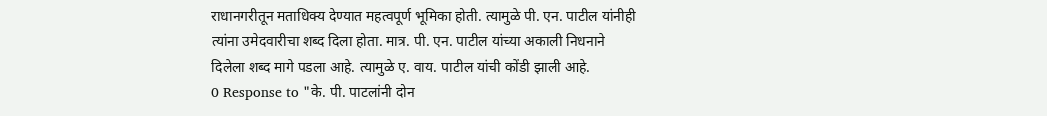राधानगरीतून मताधिक्य देण्यात महत्वपूर्ण भूमिका होती. त्यामुळे पी. एन. पाटील यांनीही
त्यांना उमेदवारीचा शब्द दिला होता. मात्र. पी. एन. पाटील यांच्या अकाली निधनाने
दिलेला शब्द मागे पडला आहे. त्यामुळे ए. वाय. पाटील यांची कोंडी झाली आहे.
0 Response to "के. पी. पाटलांनी दोन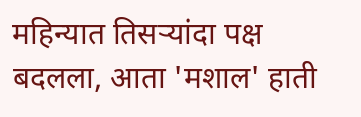महिन्यात तिसऱ्यांदा पक्ष बदलला, आता 'मशाल' हाती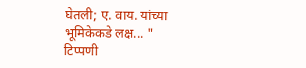घेतली; ए. वाय. यांच्या भूमिकेकडे लक्ष... "
टिप्पणी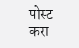पोस्ट करा